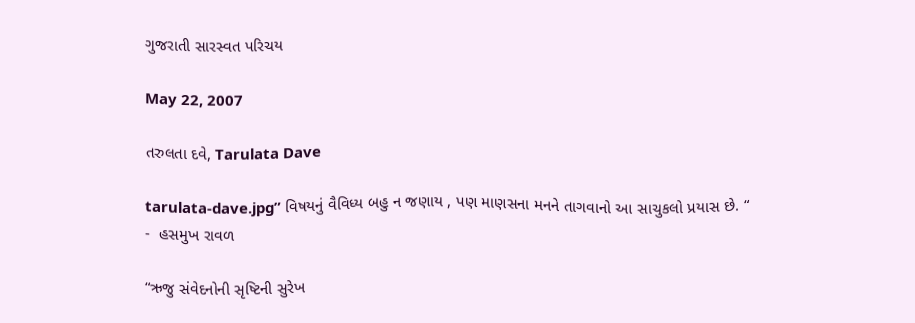ગુજરાતી સારસ્વત પરિચય

May 22, 2007

તરુલતા દવે, Tarulata Dave

tarulata-dave.jpg” વિષયનું વૈવિધ્ય બહુ ન જણાય , પણ માણસના મનને તાગવાનો આ સાચુકલો પ્રયાસ છે. “
-  હસમુખ રાવળ

“ઋજુ સંવેદનોની સૃષ્ટિની સુરેખ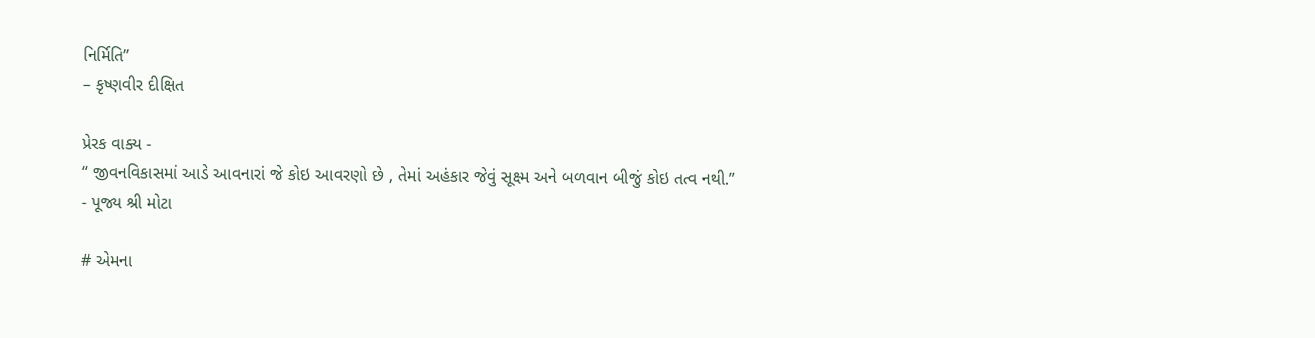નિર્મિતિ”
– કૃષ્ણવીર દીક્ષિત

પ્રેરક વાક્ય -
“ જીવનવિકાસમાં આડે આવનારાં જે કોઇ આવરણો છે , તેમાં અહંકાર જેવું સૂક્ષ્મ અને બળવાન બીજું કોઇ તત્વ નથી.”
- પૂજ્ય શ્રી મોટા

# એમના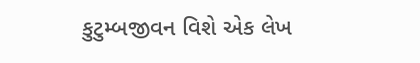કુટુમ્બજીવન વિશે એક લેખ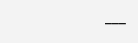___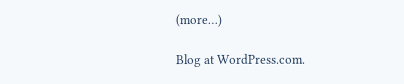(more…)

Blog at WordPress.com.